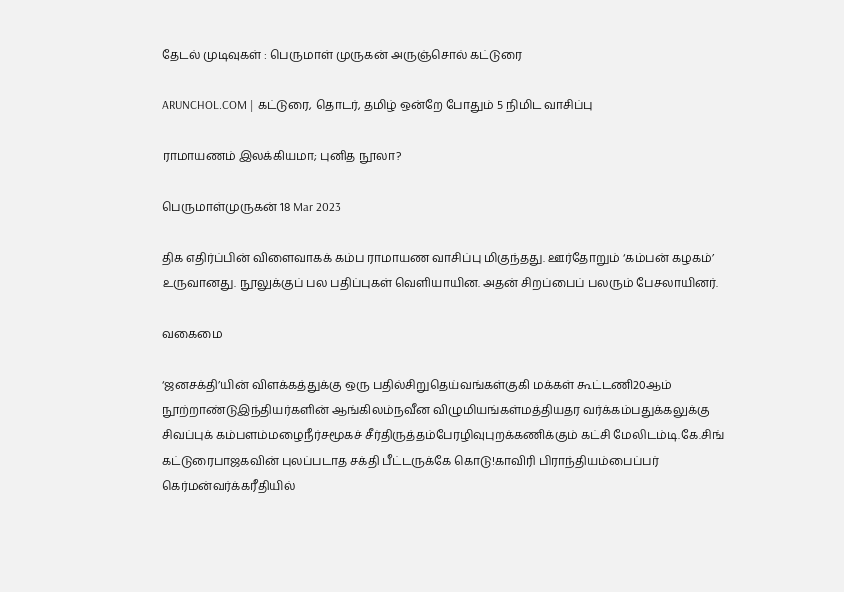தேடல் முடிவுகள் : பெருமாள் முருகன் அருஞ்சொல் கட்டுரை

ARUNCHOL.COM | கட்டுரை, தொடர், தமிழ் ஒன்றே போதும் 5 நிமிட வாசிப்பு

ராமாயணம் இலக்கியமா; புனித நூலா?

பெருமாள்முருகன் 18 Mar 2023

திக எதிர்ப்பின் விளைவாகக் கம்ப ராமாயண வாசிப்பு மிகுந்தது. ஊர்தோறும் ‘கம்பன் கழகம்’ உருவானது. நூலுக்குப் பல பதிப்புகள் வெளியாயின. அதன் சிறப்பைப் பலரும் பேசலாயினர்.

வகைமை

‘ஜனசக்தி’யின் விளக்கத்துக்கு ஒரு பதில்சிறுதெய்வங்கள்குகி மக்கள் கூட்டணி20ஆம் நூற்றாண்டுஇந்தியர்களின் ஆங்கிலம்நவீன விழுமியங்கள்மத்தியதர வர்க்கம்பதுக்கலுக்கு சிவப்புக் கம்பளம்மழைநீர்சமூகச் சீர்திருத்தம்பேரழிவுபுறக்கணிக்கும் கட்சி மேலிடம்டி.கே.சிங் கட்டுரைபாஜகவின் புலப்படாத சக்தி பீட்டருக்கே கொடு!காவிரி பிராந்தியம்பைப்பர் கெர்மன்வர்க்கரீதியில்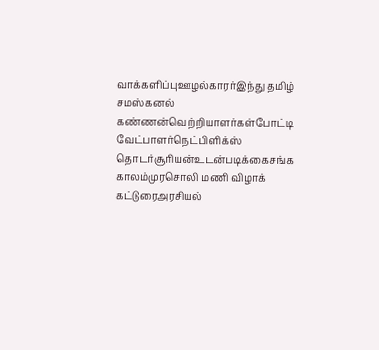வாக்களிப்புஊழல்காரர்இந்து தமிழ் சமஸ்கனல் கண்ணன்வெற்றியாளர்கள்போட்டி வேட்பாளர்நெட்பிளிக்ஸ் தொடர்சூரியன்உடன்படிக்கைசங்க காலம்முரசொலி மணி விழாக் கட்டுரைஅரசியல்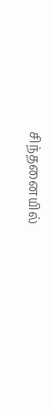சிந்தனையில்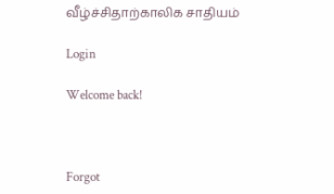வீழ்ச்சிதாற்காலிக சாதியம்

Login

Welcome back!



Forgot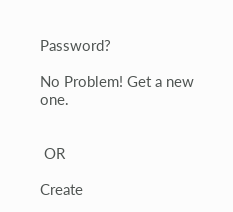Password?

No Problem! Get a new one.


 OR

Create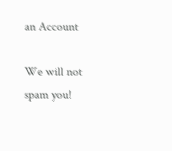an Account

We will not spam you!